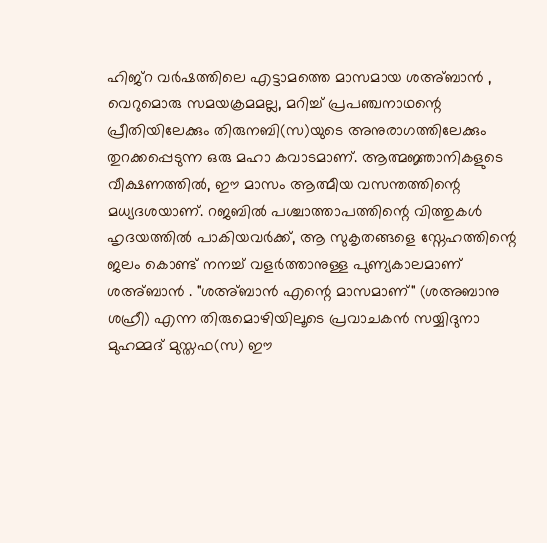ഹിജ്റ വർഷത്തിലെ എട്ടാമത്തെ മാസമായ ശഅ്ബാൻ , വെറുമൊരു സമയക്രമമല്ല, മറിച്ച് പ്രപഞ്ചനാഥന്റെ പ്രീതിയിലേക്കും തിരുനബി(സ)യുടെ അനുരാഗത്തിലേക്കും തുറക്കപ്പെടുന്ന ഒരു മഹാ കവാടമാണ്. ആത്മജ്ഞാനികളുടെ വീക്ഷണത്തിൽ, ഈ മാസം ആത്മീയ വസന്തത്തിന്റെ മധ്യദശയാണ്. റജബിൽ പശ്ചാത്താപത്തിന്റെ വിത്തുകൾ ഹൃദയത്തിൽ പാകിയവർക്ക്, ആ സുകൃതങ്ങളെ സ്നേഹത്തിന്റെ ജലം കൊണ്ട് നനച്ച് വളർത്താനുള്ള പുണ്യകാലമാണ് ശഅ്ബാൻ . "ശഅ്ബാൻ എന്റെ മാസമാണ്" (ശഅബാനു ശഹ്രീ) എന്ന തിരുമൊഴിയിലൂടെ പ്രവാചകൻ സയ്യിദുനാ മുഹമ്മദ് മുസ്തഫ(സ) ഈ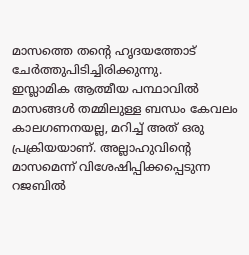മാസത്തെ തന്റെ ഹൃദയത്തോട് ചേർത്തുപിടിച്ചിരിക്കുന്നു.
ഇസ്ലാമിക ആത്മീയ പന്ഥാവിൽ മാസങ്ങൾ തമ്മിലുള്ള ബന്ധം കേവലം കാലഗണനയല്ല, മറിച്ച് അത് ഒരു പ്രക്രിയയാണ്. അല്ലാഹുവിന്റെ മാസമെന്ന് വിശേഷിപ്പിക്കപ്പെടുന്ന റജബിൽ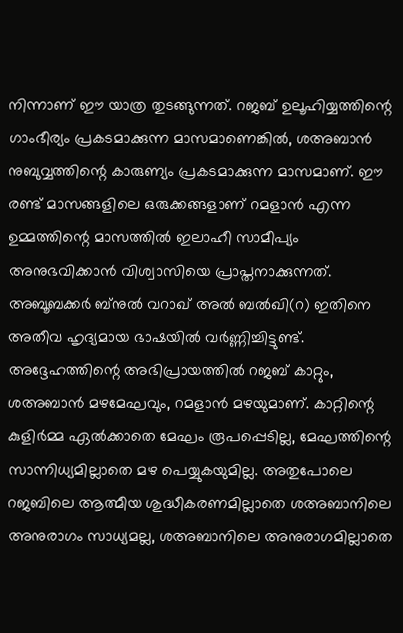നിന്നാണ് ഈ യാത്ര തുടങ്ങുന്നത്. റജബ് ഉലൂഹിയ്യത്തിന്റെ ഗാംഭീര്യം പ്രകടമാക്കുന്ന മാസമാണെങ്കിൽ, ശഅബാൻ നുബുവ്വത്തിന്റെ കാരുണ്യം പ്രകടമാക്കുന്ന മാസമാണ്. ഈ രണ്ട് മാസങ്ങളിലെ ഒരുക്കങ്ങളാണ് റമളാൻ എന്ന ഉമ്മത്തിന്റെ മാസത്തിൽ ഇലാഹീ സാമീപ്യം അനുഭവിക്കാൻ വിശ്വാസിയെ പ്രാപ്തനാക്കുന്നത്.
അബൂബക്കർ ബ്നുൽ വറാഖ് അൽ ബൽഖി(റ) ഇതിനെ അതീവ ഹൃദ്യമായ ഭാഷയിൽ വർണ്ണിച്ചിട്ടുണ്ട്. അദ്ദേഹത്തിന്റെ അഭിപ്രായത്തിൽ റജബ് കാറ്റും, ശഅബാൻ മഴമേഘവും, റമളാൻ മഴയുമാണ്. കാറ്റിന്റെ കുളിർമ്മ ഏൽക്കാതെ മേഘം രൂപപ്പെടില്ല, മേഘത്തിന്റെ സാന്നിധ്യമില്ലാതെ മഴ പെയ്യുകയുമില്ല. അതുപോലെ റജബിലെ ആത്മീയ ശുദ്ധീകരണമില്ലാതെ ശഅബാനിലെ അനുരാഗം സാധ്യമല്ല, ശഅബാനിലെ അനുരാഗമില്ലാതെ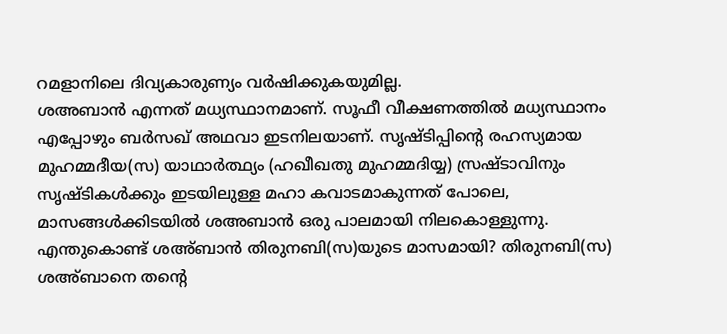റമളാനിലെ ദിവ്യകാരുണ്യം വർഷിക്കുകയുമില്ല.
ശഅബാൻ എന്നത് മധ്യസ്ഥാനമാണ്. സൂഫീ വീക്ഷണത്തിൽ മധ്യസ്ഥാനം എപ്പോഴും ബർസഖ് അഥവാ ഇടനിലയാണ്. സൃഷ്ടിപ്പിന്റെ രഹസ്യമായ മുഹമ്മദീയ(സ) യാഥാർത്ഥ്യം (ഹഖീഖതു മുഹമ്മദിയ്യ) സ്രഷ്ടാവിനും സൃഷ്ടികൾക്കും ഇടയിലുള്ള മഹാ കവാടമാകുന്നത് പോലെ, മാസങ്ങൾക്കിടയിൽ ശഅബാൻ ഒരു പാലമായി നിലകൊള്ളുന്നു.
എന്തുകൊണ്ട് ശഅ്ബാൻ തിരുനബി(സ)യുടെ മാസമായി? തിരുനബി(സ) ശഅ്ബാനെ തന്റെ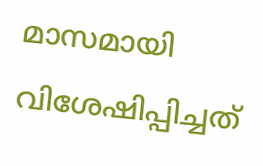മാസമായി വിശേഷിപ്പിച്ചത്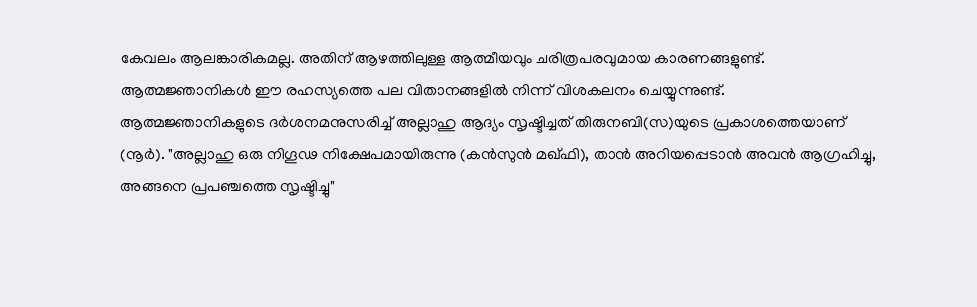കേവലം ആലങ്കാരികമല്ല. അതിന് ആഴത്തിലുള്ള ആത്മീയവും ചരിത്രപരവുമായ കാരണങ്ങളുണ്ട്. ആത്മജ്ഞാനികൾ ഈ രഹസ്യത്തെ പല വിതാനങ്ങളിൽ നിന്ന് വിശകലനം ചെയ്യുന്നുണ്ട്.
ആത്മജ്ഞാനികളുടെ ദർശനമനുസരിച്ച് അല്ലാഹു ആദ്യം സൃഷ്ടിച്ചത് തിരുനബി(സ)യുടെ പ്രകാശത്തെയാണ് (നൂർ). "അല്ലാഹു ഒരു നിഗൂഢ നിക്ഷേപമായിരുന്നു (കൻസുൻ മഖ്ഫി), താൻ അറിയപ്പെടാൻ അവൻ ആഗ്രഹിച്ചു, അങ്ങനെ പ്രപഞ്ചത്തെ സൃഷ്ടിച്ചു"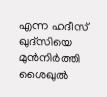എന്ന ഹദീസ് ഖുദ്സിയെ മുൻനിർത്തി ശൈഖുൽ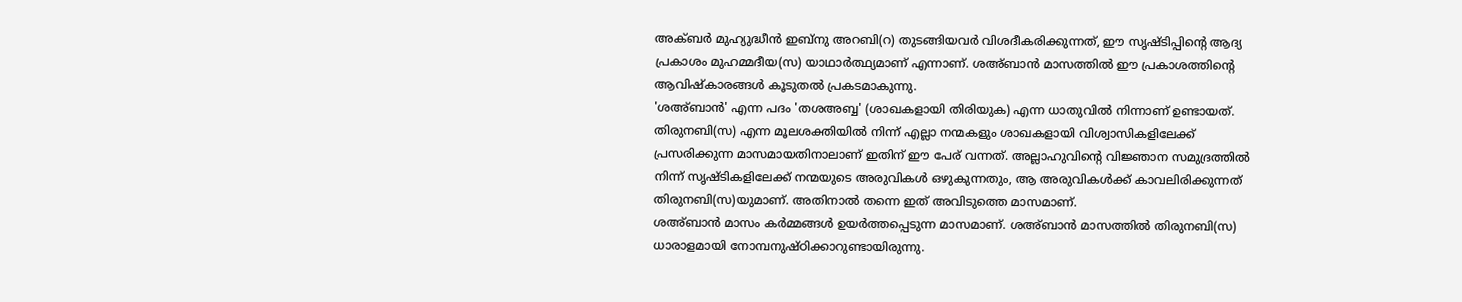അക്ബർ മുഹ്യുദ്ധീൻ ഇബ്നു അറബി(റ) തുടങ്ങിയവർ വിശദീകരിക്കുന്നത്, ഈ സൃഷ്ടിപ്പിന്റെ ആദ്യ പ്രകാശം മുഹമ്മദീയ(സ) യാഥാർത്ഥ്യമാണ് എന്നാണ്. ശഅ്ബാൻ മാസത്തിൽ ഈ പ്രകാശത്തിന്റെ ആവിഷ്കാരങ്ങൾ കൂടുതൽ പ്രകടമാകുന്നു.
'ശഅ്ബാൻ' എന്ന പദം 'തശഅബ്ബ' (ശാഖകളായി തിരിയുക) എന്ന ധാതുവിൽ നിന്നാണ് ഉണ്ടായത്. തിരുനബി(സ) എന്ന മൂലശക്തിയിൽ നിന്ന് എല്ലാ നന്മകളും ശാഖകളായി വിശ്വാസികളിലേക്ക് പ്രസരിക്കുന്ന മാസമായതിനാലാണ് ഇതിന് ഈ പേര് വന്നത്. അല്ലാഹുവിന്റെ വിജ്ഞാന സമുദ്രത്തിൽ നിന്ന് സൃഷ്ടികളിലേക്ക് നന്മയുടെ അരുവികൾ ഒഴുകുന്നതും, ആ അരുവികൾക്ക് കാവലിരിക്കുന്നത് തിരുനബി(സ)യുമാണ്. അതിനാൽ തന്നെ ഇത് അവിടുത്തെ മാസമാണ്.
ശഅ്ബാൻ മാസം കർമ്മങ്ങൾ ഉയർത്തപ്പെടുന്ന മാസമാണ്. ശഅ്ബാൻ മാസത്തിൽ തിരുനബി(സ) ധാരാളമായി നോമ്പനുഷ്ഠിക്കാറുണ്ടായിരുന്നു.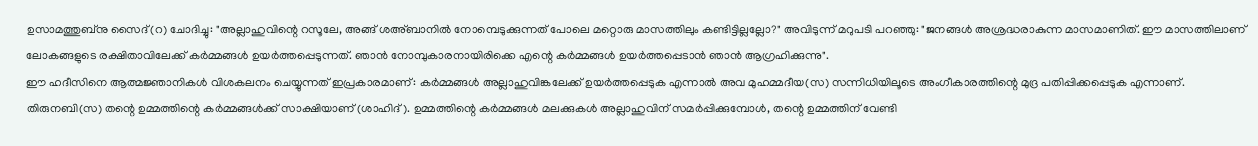ഉസാമത്തുബ്നു സൈദ്(റ) ചോദിച്ചു: "അല്ലാഹുവിന്റെ റസൂലേ, അങ്ങ് ശഅ്ബാനിൽ നോമ്പെടുക്കുന്നത് പോലെ മറ്റൊരു മാസത്തിലും കണ്ടിട്ടില്ലല്ലോ?" അവിടുന്ന് മറുപടി പറഞ്ഞു: "ജനങ്ങൾ അശ്രദ്ധരാകുന്ന മാസമാണിത്. ഈ മാസത്തിലാണ് ലോകങ്ങളുടെ രക്ഷിതാവിലേക്ക് കർമ്മങ്ങൾ ഉയർത്തപ്പെടുന്നത്. ഞാൻ നോമ്പുകാരനായിരിക്കെ എന്റെ കർമ്മങ്ങൾ ഉയർത്തപ്പെടാൻ ഞാൻ ആഗ്രഹിക്കുന്നു".
ഈ ഹദീസിനെ ആത്മജ്ഞാനികൾ വിശകലനം ചെയ്യുന്നത് ഇപ്രകാരമാണ്: കർമ്മങ്ങൾ അല്ലാഹുവിങ്കലേക്ക് ഉയർത്തപ്പെടുക എന്നാൽ അവ മുഹമ്മദീയ(സ) സന്നിധിയിലൂടെ അംഗീകാരത്തിന്റെ മുദ്ര പതിപ്പിക്കപ്പെടുക എന്നാണ്. തിരുനബി(സ) തന്റെ ഉമ്മത്തിന്റെ കർമ്മങ്ങൾക്ക് സാക്ഷിയാണ് (ശാഹിദ്). ഉമ്മത്തിന്റെ കർമ്മങ്ങൾ മലക്കുകൾ അല്ലാഹുവിന് സമർപ്പിക്കുമ്പോൾ, തന്റെ ഉമ്മത്തിന് വേണ്ടി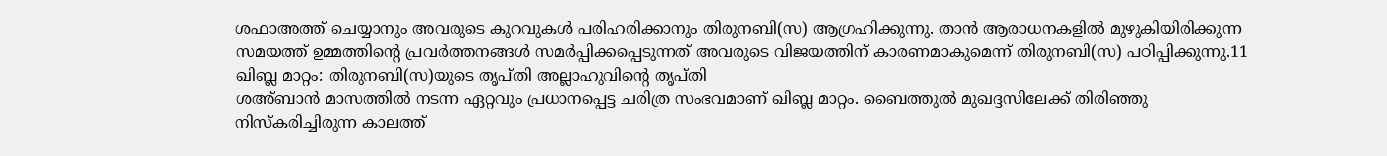ശഫാഅത്ത് ചെയ്യാനും അവരുടെ കുറവുകൾ പരിഹരിക്കാനും തിരുനബി(സ) ആഗ്രഹിക്കുന്നു. താൻ ആരാധനകളിൽ മുഴുകിയിരിക്കുന്ന സമയത്ത് ഉമ്മത്തിന്റെ പ്രവർത്തനങ്ങൾ സമർപ്പിക്കപ്പെടുന്നത് അവരുടെ വിജയത്തിന് കാരണമാകുമെന്ന് തിരുനബി(സ) പഠിപ്പിക്കുന്നു.11
ഖിബ്ല മാറ്റം: തിരുനബി(സ)യുടെ തൃപ്തി അല്ലാഹുവിന്റെ തൃപ്തി
ശഅ്ബാൻ മാസത്തിൽ നടന്ന ഏറ്റവും പ്രധാനപ്പെട്ട ചരിത്ര സംഭവമാണ് ഖിബ്ല മാറ്റം. ബൈത്തുൽ മുഖദ്ദസിലേക്ക് തിരിഞ്ഞു നിസ്കരിച്ചിരുന്ന കാലത്ത്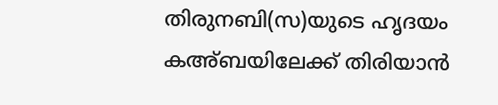തിരുനബി(സ)യുടെ ഹൃദയം കഅ്ബയിലേക്ക് തിരിയാൻ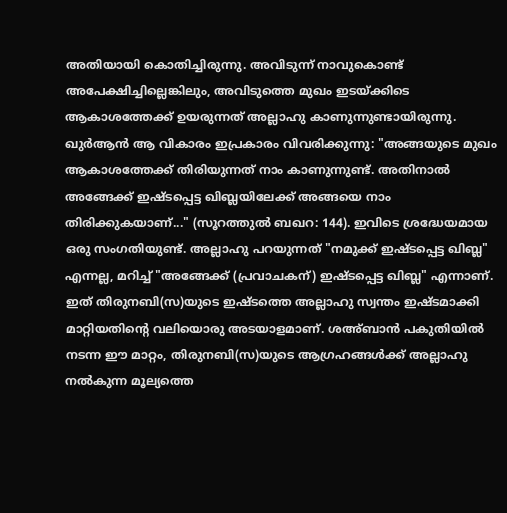അതിയായി കൊതിച്ചിരുന്നു. അവിടുന്ന് നാവുകൊണ്ട് അപേക്ഷിച്ചില്ലെങ്കിലും, അവിടുത്തെ മുഖം ഇടയ്ക്കിടെ ആകാശത്തേക്ക് ഉയരുന്നത് അല്ലാഹു കാണുന്നുണ്ടായിരുന്നു. ഖുർആൻ ആ വികാരം ഇപ്രകാരം വിവരിക്കുന്നു: "അങ്ങയുടെ മുഖം ആകാശത്തേക്ക് തിരിയുന്നത് നാം കാണുന്നുണ്ട്. അതിനാൽ അങ്ങേക്ക് ഇഷ്ടപ്പെട്ട ഖിബ്ലയിലേക്ക് അങ്ങയെ നാം തിരിക്കുകയാണ്..." (സൂറത്തുൽ ബഖറ: 144). ഇവിടെ ശ്രദ്ധേയമായ ഒരു സംഗതിയുണ്ട്. അല്ലാഹു പറയുന്നത് "നമുക്ക് ഇഷ്ടപ്പെട്ട ഖിബ്ല" എന്നല്ല, മറിച്ച് "അങ്ങേക്ക് (പ്രവാചകന്) ഇഷ്ടപ്പെട്ട ഖിബ്ല" എന്നാണ്. ഇത് തിരുനബി(സ)യുടെ ഇഷ്ടത്തെ അല്ലാഹു സ്വന്തം ഇഷ്ടമാക്കി മാറ്റിയതിന്റെ വലിയൊരു അടയാളമാണ്. ശഅ്ബാൻ പകുതിയിൽ നടന്ന ഈ മാറ്റം, തിരുനബി(സ)യുടെ ആഗ്രഹങ്ങൾക്ക് അല്ലാഹു നൽകുന്ന മൂല്യത്തെ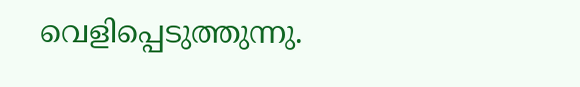വെളിപ്പെടുത്തുന്നു.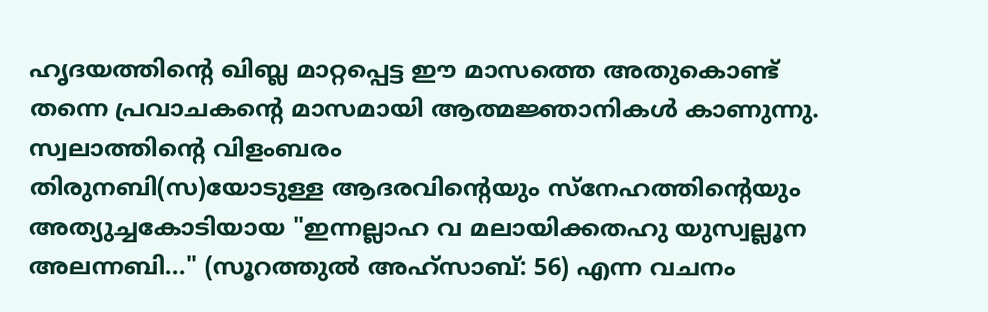ഹൃദയത്തിന്റെ ഖിബ്ല മാറ്റപ്പെട്ട ഈ മാസത്തെ അതുകൊണ്ട് തന്നെ പ്രവാചകന്റെ മാസമായി ആത്മജ്ഞാനികൾ കാണുന്നു.
സ്വലാത്തിന്റെ വിളംബരം
തിരുനബി(സ)യോടുള്ള ആദരവിന്റെയും സ്നേഹത്തിന്റെയും അത്യുച്ചകോടിയായ "ഇന്നല്ലാഹ വ മലായിക്കതഹു യുസ്വല്ലൂന അലന്നബി..." (സൂറത്തുൽ അഹ്സാബ്: 56) എന്ന വചനം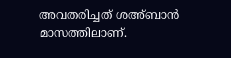അവതരിച്ചത് ശഅ്ബാൻ മാസത്തിലാണ്.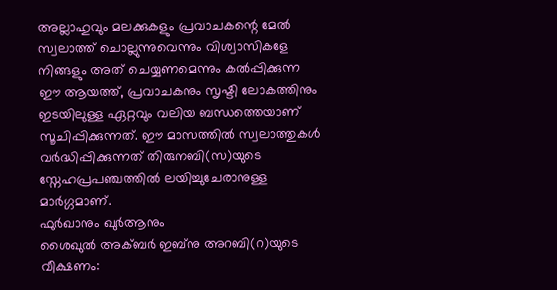അല്ലാഹുവും മലക്കുകളും പ്രവാചകന്റെ മേൽ സ്വലാത്ത് ചൊല്ലുന്നുവെന്നും വിശ്വാസികളേ നിങ്ങളും അത് ചെയ്യണമെന്നും കൽപ്പിക്കുന്ന ഈ ആയത്ത്, പ്രവാചകനും സൃഷ്ടി ലോകത്തിനും ഇടയിലുള്ള ഏറ്റവും വലിയ ബന്ധത്തെയാണ് സൂചിപ്പിക്കുന്നത്. ഈ മാസത്തിൽ സ്വലാത്തുകൾ വർദ്ധിപ്പിക്കുന്നത് തിരുനബി(സ)യുടെ സ്നേഹപ്രപഞ്ചത്തിൽ ലയിച്ചുചേരാനുള്ള മാർഗ്ഗമാണ്.
ഫുർഖാനും ഖുർആനും
ശൈഖുൽ അക്ബർ ഇബ്നു അറബി(റ)യുടെ വീക്ഷണം: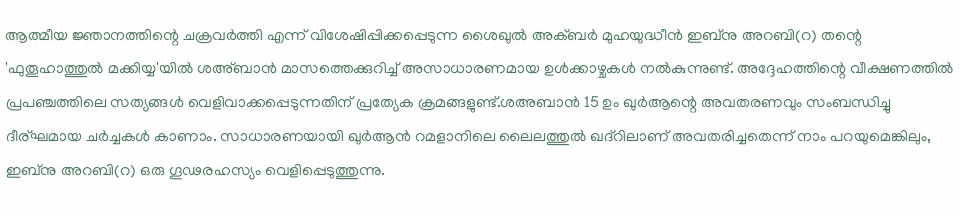ആത്മീയ ജ്ഞാനത്തിന്റെ ചക്രവർത്തി എന്ന് വിശേഷിപ്പിക്കപ്പെടുന്ന ശൈഖുൽ അക്ബർ മുഹയുദ്ധീൻ ഇബ്നു അറബി(റ) തന്റെ 'ഫുതൂഹാത്തുൽ മക്കിയ്യ'യിൽ ശഅ്ബാൻ മാസത്തെക്കുറിച്ച് അസാധാരണമായ ഉൾക്കാഴ്ചകൾ നൽകുന്നുണ്ട്. അദ്ദേഹത്തിന്റെ വീക്ഷണത്തിൽ പ്രപഞ്ചത്തിലെ സത്യങ്ങൾ വെളിവാക്കപ്പെടുന്നതിന് പ്രത്യേക ക്രമങ്ങളുണ്ട്.ശഅബാൻ 15 ഉം ഖുർആന്റെ അവതരണവും സംബന്ധിച്ചു ദീര്ഘമായ ചർച്ചകൾ കാണാം. സാധാരണയായി ഖുർആൻ റമളാനിലെ ലൈലത്തുൽ ഖദ്റിലാണ് അവതരിച്ചതെന്ന് നാം പറയുമെങ്കിലും, ഇബ്നു അറബി(റ) ഒരു ഗൂഢരഹസ്യം വെളിപ്പെടുത്തുന്നു.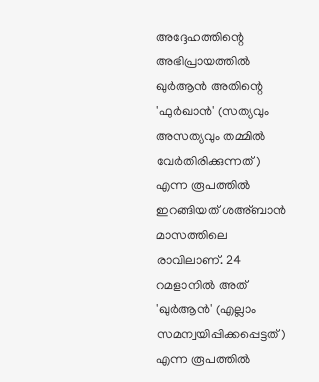അദ്ദേഹത്തിന്റെ അഭിപ്രായത്തിൽ ഖുർആൻ അതിന്റെ 'ഫുർഖാൻ' (സത്യവും അസത്യവും തമ്മിൽ വേർതിരിക്കുന്നത്) എന്ന രൂപത്തിൽ ഇറങ്ങിയത് ശഅ്ബാൻ മാസത്തിലെ രാവിലാണ്. 24 റമളാനിൽ അത് 'ഖുർആൻ' (എല്ലാം സമന്വയിപ്പിക്കപ്പെട്ടത്) എന്ന രൂപത്തിൽ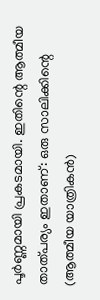പൂർണ്ണമായി പ്രകടമായി. ഇതിന്റെ ആത്മീയ താത്പര്യം ഇതാണ്: ഒരു സാലിക്കിന്റെ (ആത്മീയ യാത്രികൻ)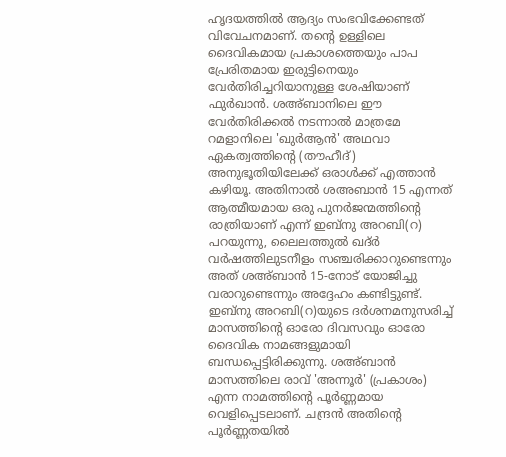ഹൃദയത്തിൽ ആദ്യം സംഭവിക്കേണ്ടത് വിവേചനമാണ്. തന്റെ ഉള്ളിലെ ദൈവികമായ പ്രകാശത്തെയും പാപ പ്രേരിതമായ ഇരുട്ടിനെയും വേർതിരിച്ചറിയാനുള്ള ശേഷിയാണ് ഫുർഖാൻ. ശഅ്ബാനിലെ ഈ വേർതിരിക്കൽ നടന്നാൽ മാത്രമേ റമളാനിലെ 'ഖുർആൻ' അഥവാ ഏകത്വത്തിന്റെ (തൗഹീദ്) അനുഭൂതിയിലേക്ക് ഒരാൾക്ക് എത്താൻ കഴിയൂ. അതിനാൽ ശഅബാൻ 15 എന്നത് ആത്മീയമായ ഒരു പുനർജന്മത്തിന്റെ രാത്രിയാണ് എന്ന് ഇബ്നു അറബി(റ) പറയുന്നു, ലൈലത്തുൽ ഖദ്ർ വർഷത്തിലുടനീളം സഞ്ചരിക്കാറുണ്ടെന്നും അത് ശഅ്ബാൻ 15-നോട് യോജിച്ചു വരാറുണ്ടെന്നും അദ്ദേഹം കണ്ടിട്ടുണ്ട്.
ഇബ്നു അറബി(റ)യുടെ ദർശനമനുസരിച്ച് മാസത്തിന്റെ ഓരോ ദിവസവും ഓരോ ദൈവിക നാമങ്ങളുമായി ബന്ധപ്പെട്ടിരിക്കുന്നു. ശഅ്ബാൻ മാസത്തിലെ രാവ് 'അന്നൂർ' (പ്രകാശം) എന്ന നാമത്തിന്റെ പൂർണ്ണമായ വെളിപ്പെടലാണ്. ചന്ദ്രൻ അതിന്റെ പൂർണ്ണതയിൽ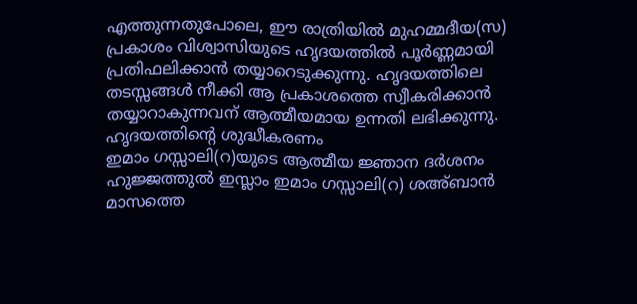എത്തുന്നതുപോലെ, ഈ രാത്രിയിൽ മുഹമ്മദീയ(സ) പ്രകാശം വിശ്വാസിയുടെ ഹൃദയത്തിൽ പൂർണ്ണമായി പ്രതിഫലിക്കാൻ തയ്യാറെടുക്കുന്നു. ഹൃദയത്തിലെ തടസ്സങ്ങൾ നീക്കി ആ പ്രകാശത്തെ സ്വീകരിക്കാൻ തയ്യാറാകുന്നവന് ആത്മീയമായ ഉന്നതി ലഭിക്കുന്നു.
ഹൃദയത്തിന്റെ ശുദ്ധീകരണം
ഇമാം ഗസ്സാലി(റ)യുടെ ആത്മീയ ജ്ഞാന ദർശനം
ഹുജ്ജത്തുൽ ഇസ്ലാം ഇമാം ഗസ്സാലി(റ) ശഅ്ബാൻ മാസത്തെ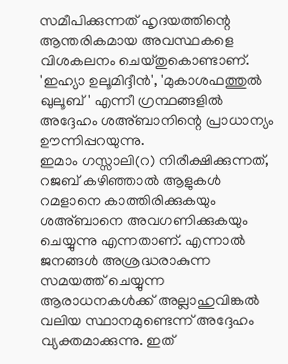സമീപിക്കുന്നത് ഹൃദയത്തിന്റെ ആന്തരികമായ അവസ്ഥകളെ വിശകലനം ചെയ്തുകൊണ്ടാണ്. 'ഇഹ്യാ ഉലൂമിദ്ദീൻ', 'മുകാശഫത്തുൽ ഖുലൂബ്' എന്നീ ഗ്രന്ഥങ്ങളിൽ അദ്ദേഹം ശഅ്ബാനിന്റെ പ്രാധാന്യം ഊന്നിപ്പറയുന്നു.
ഇമാം ഗസ്സാലി(റ) നിരീക്ഷിക്കുന്നത്, റജബ് കഴിഞ്ഞാൽ ആളുകൾ റമളാനെ കാത്തിരിക്കുകയും ശഅ്ബാനെ അവഗണിക്കുകയും ചെയ്യുന്നു എന്നതാണ്. എന്നാൽ ജനങ്ങൾ അശ്രദ്ധരാകുന്ന സമയത്ത് ചെയ്യുന്ന ആരാധനകൾക്ക് അല്ലാഹുവിങ്കൽ വലിയ സ്ഥാനമുണ്ടെന്ന് അദ്ദേഹം വ്യക്തമാക്കുന്നു. ഇത്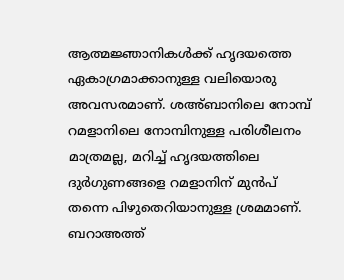ആത്മജ്ഞാനികൾക്ക് ഹൃദയത്തെ ഏകാഗ്രമാക്കാനുള്ള വലിയൊരു അവസരമാണ്. ശഅ്ബാനിലെ നോമ്പ് റമളാനിലെ നോമ്പിനുള്ള പരിശീലനം മാത്രമല്ല, മറിച്ച് ഹൃദയത്തിലെ ദുർഗുണങ്ങളെ റമളാനിന് മുൻപ് തന്നെ പിഴുതെറിയാനുള്ള ശ്രമമാണ്.
ബറാഅത്ത്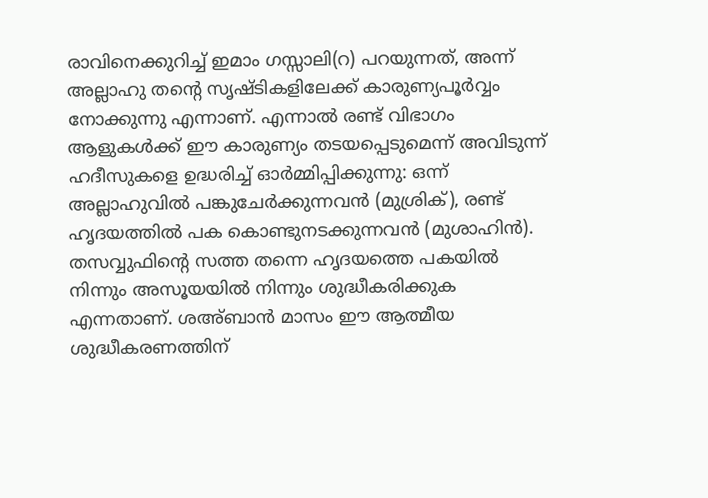രാവിനെക്കുറിച്ച് ഇമാം ഗസ്സാലി(റ) പറയുന്നത്, അന്ന് അല്ലാഹു തന്റെ സൃഷ്ടികളിലേക്ക് കാരുണ്യപൂർവ്വം നോക്കുന്നു എന്നാണ്. എന്നാൽ രണ്ട് വിഭാഗം ആളുകൾക്ക് ഈ കാരുണ്യം തടയപ്പെടുമെന്ന് അവിടുന്ന് ഹദീസുകളെ ഉദ്ധരിച്ച് ഓർമ്മിപ്പിക്കുന്നു: ഒന്ന് അല്ലാഹുവിൽ പങ്കുചേർക്കുന്നവൻ (മുശ്രിക്), രണ്ട് ഹൃദയത്തിൽ പക കൊണ്ടുനടക്കുന്നവൻ (മുശാഹിൻ). തസവ്വുഫിന്റെ സത്ത തന്നെ ഹൃദയത്തെ പകയിൽ നിന്നും അസൂയയിൽ നിന്നും ശുദ്ധീകരിക്കുക എന്നതാണ്. ശഅ്ബാൻ മാസം ഈ ആത്മീയ ശുദ്ധീകരണത്തിന്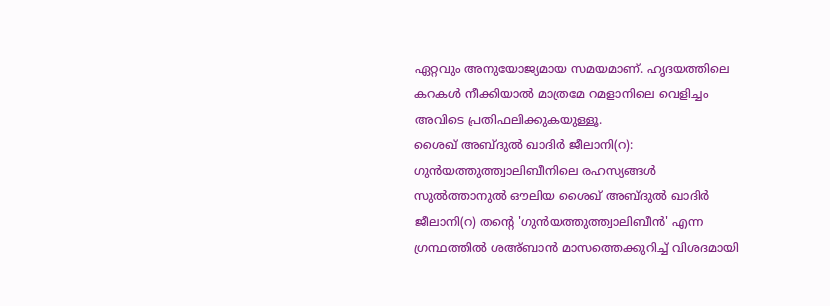ഏറ്റവും അനുയോജ്യമായ സമയമാണ്. ഹൃദയത്തിലെ കറകൾ നീക്കിയാൽ മാത്രമേ റമളാനിലെ വെളിച്ചം അവിടെ പ്രതിഫലിക്കുകയുള്ളൂ.
ശൈഖ് അബ്ദുൽ ഖാദിർ ജീലാനി(റ):
ഗുൻയത്തുത്ത്വാലിബീനിലെ രഹസ്യങ്ങൾ
സുൽത്താനുൽ ഔലിയ ശൈഖ് അബ്ദുൽ ഖാദിർ ജീലാനി(റ) തന്റെ 'ഗുൻയത്തുത്ത്വാലിബീൻ' എന്ന ഗ്രന്ഥത്തിൽ ശഅ്ബാൻ മാസത്തെക്കുറിച്ച് വിശദമായി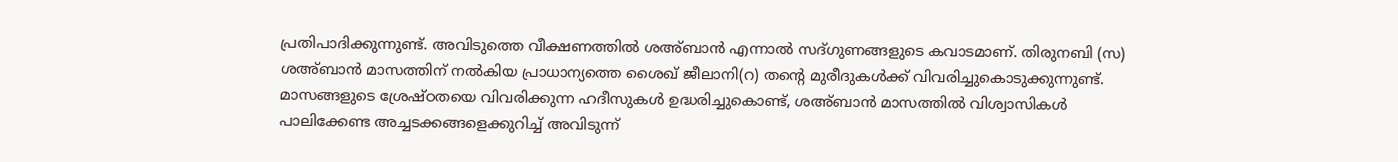പ്രതിപാദിക്കുന്നുണ്ട്. അവിടുത്തെ വീക്ഷണത്തിൽ ശഅ്ബാൻ എന്നാൽ സദ്ഗുണങ്ങളുടെ കവാടമാണ്. തിരുനബി (സ) ശഅ്ബാൻ മാസത്തിന് നൽകിയ പ്രാധാന്യത്തെ ശൈഖ് ജീലാനി(റ) തന്റെ മുരീദുകൾക്ക് വിവരിച്ചുകൊടുക്കുന്നുണ്ട്. മാസങ്ങളുടെ ശ്രേഷ്ഠതയെ വിവരിക്കുന്ന ഹദീസുകൾ ഉദ്ധരിച്ചുകൊണ്ട്, ശഅ്ബാൻ മാസത്തിൽ വിശ്വാസികൾ പാലിക്കേണ്ട അച്ചടക്കങ്ങളെക്കുറിച്ച് അവിടുന്ന്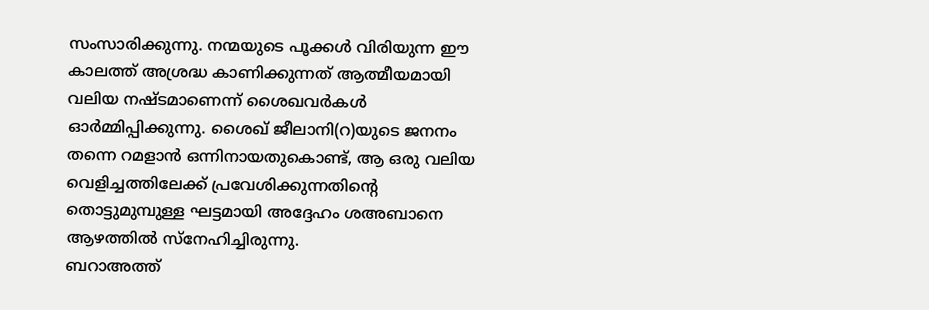സംസാരിക്കുന്നു. നന്മയുടെ പൂക്കൾ വിരിയുന്ന ഈ കാലത്ത് അശ്രദ്ധ കാണിക്കുന്നത് ആത്മീയമായി വലിയ നഷ്ടമാണെന്ന് ശൈഖവർകൾ ഓർമ്മിപ്പിക്കുന്നു. ശൈഖ് ജീലാനി(റ)യുടെ ജനനം തന്നെ റമളാൻ ഒന്നിനായതുകൊണ്ട്, ആ ഒരു വലിയ വെളിച്ചത്തിലേക്ക് പ്രവേശിക്കുന്നതിന്റെ തൊട്ടുമുമ്പുള്ള ഘട്ടമായി അദ്ദേഹം ശഅബാനെ ആഴത്തിൽ സ്നേഹിച്ചിരുന്നു.
ബറാഅത്ത്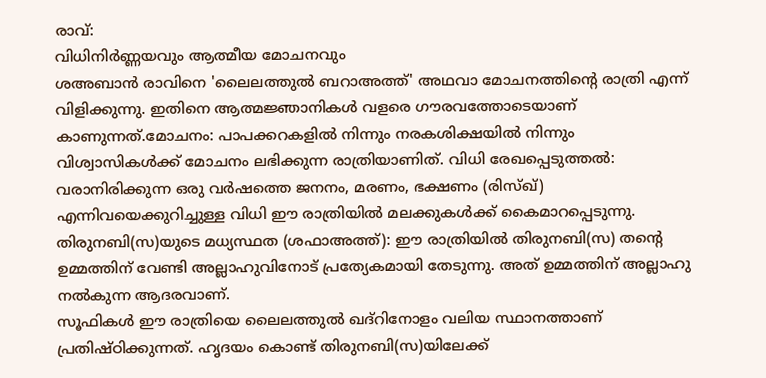രാവ്:
വിധിനിർണ്ണയവും ആത്മീയ മോചനവും
ശഅബാൻ രാവിനെ 'ലൈലത്തുൽ ബറാഅത്ത്' അഥവാ മോചനത്തിന്റെ രാത്രി എന്ന് വിളിക്കുന്നു. ഇതിനെ ആത്മജ്ഞാനികൾ വളരെ ഗൗരവത്തോടെയാണ് കാണുന്നത്.മോചനം: പാപക്കറകളിൽ നിന്നും നരകശിക്ഷയിൽ നിന്നും വിശ്വാസികൾക്ക് മോചനം ലഭിക്കുന്ന രാത്രിയാണിത്. വിധി രേഖപ്പെടുത്തൽ: വരാനിരിക്കുന്ന ഒരു വർഷത്തെ ജനനം, മരണം, ഭക്ഷണം (രിസ്ഖ്) എന്നിവയെക്കുറിച്ചുള്ള വിധി ഈ രാത്രിയിൽ മലക്കുകൾക്ക് കൈമാറപ്പെടുന്നു. തിരുനബി(സ)യുടെ മധ്യസ്ഥത (ശഫാഅത്ത്): ഈ രാത്രിയിൽ തിരുനബി(സ) തന്റെ ഉമ്മത്തിന് വേണ്ടി അല്ലാഹുവിനോട് പ്രത്യേകമായി തേടുന്നു. അത് ഉമ്മത്തിന് അല്ലാഹു നൽകുന്ന ആദരവാണ്.
സൂഫികൾ ഈ രാത്രിയെ ലൈലത്തുൽ ഖദ്റിനോളം വലിയ സ്ഥാനത്താണ് പ്രതിഷ്ഠിക്കുന്നത്. ഹൃദയം കൊണ്ട് തിരുനബി(സ)യിലേക്ക്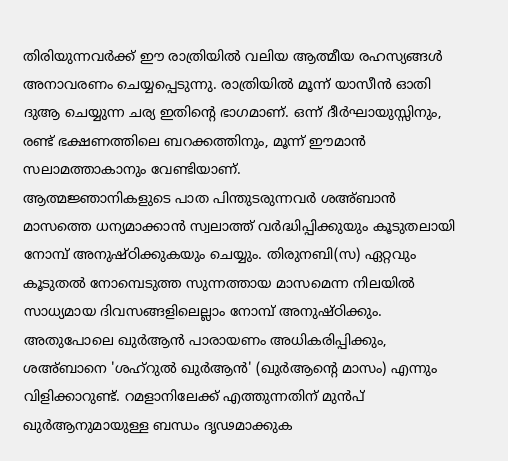തിരിയുന്നവർക്ക് ഈ രാത്രിയിൽ വലിയ ആത്മീയ രഹസ്യങ്ങൾ അനാവരണം ചെയ്യപ്പെടുന്നു. രാത്രിയിൽ മൂന്ന് യാസീൻ ഓതി ദുആ ചെയ്യുന്ന ചര്യ ഇതിന്റെ ഭാഗമാണ്. ഒന്ന് ദീർഘായുസ്സിനും, രണ്ട് ഭക്ഷണത്തിലെ ബറക്കത്തിനും, മൂന്ന് ഈമാൻ സലാമത്താകാനും വേണ്ടിയാണ്.
ആത്മജ്ഞാനികളുടെ പാത പിന്തുടരുന്നവർ ശഅ്ബാൻ മാസത്തെ ധന്യമാക്കാൻ സ്വലാത്ത് വർദ്ധിപ്പിക്കുയും കൂടുതലായി നോമ്പ് അനുഷ്ഠിക്കുകയും ചെയ്യും. തിരുനബി(സ) ഏറ്റവും കൂടുതൽ നോമ്പെടുത്ത സുന്നത്തായ മാസമെന്ന നിലയിൽ സാധ്യമായ ദിവസങ്ങളിലെല്ലാം നോമ്പ് അനുഷ്ഠിക്കും. അതുപോലെ ഖുർആൻ പാരായണം അധികരിപ്പിക്കും, ശഅ്ബാനെ 'ശഹ്റുൽ ഖുർആൻ' (ഖുർആന്റെ മാസം) എന്നും വിളിക്കാറുണ്ട്. റമളാനിലേക്ക് എത്തുന്നതിന് മുൻപ് ഖുർആനുമായുള്ള ബന്ധം ദൃഢമാക്കുക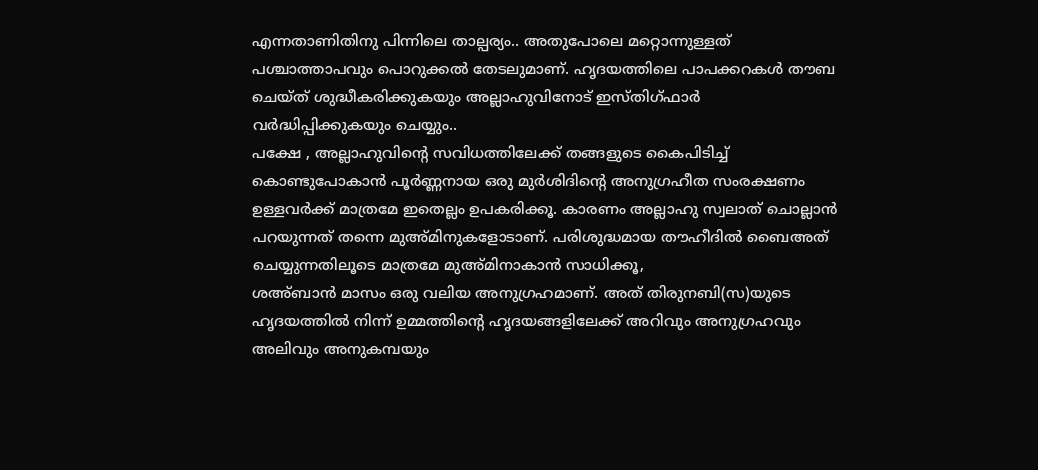എന്നതാണിതിനു പിന്നിലെ താല്പര്യം.. അതുപോലെ മറ്റൊന്നുള്ളത് പശ്ചാത്താപവും പൊറുക്കൽ തേടലുമാണ്. ഹൃദയത്തിലെ പാപക്കറകൾ തൗബ ചെയ്ത് ശുദ്ധീകരിക്കുകയും അല്ലാഹുവിനോട് ഇസ്തിഗ്ഫാർ വർദ്ധിപ്പിക്കുകയും ചെയ്യും..
പക്ഷേ , അല്ലാഹുവിന്റെ സവിധത്തിലേക്ക് തങ്ങളുടെ കൈപിടിച്ച് കൊണ്ടുപോകാൻ പൂർണ്ണനായ ഒരു മുർശിദിന്റെ അനുഗ്രഹീത സംരക്ഷണം ഉള്ളവർക്ക് മാത്രമേ ഇതെല്ലം ഉപകരിക്കൂ. കാരണം അല്ലാഹു സ്വലാത് ചൊല്ലാൻ പറയുന്നത് തന്നെ മുഅ്മിനുകളോടാണ്. പരിശുദ്ധമായ തൗഹീദിൽ ബൈഅത് ചെയ്യുന്നതിലൂടെ മാത്രമേ മുഅ്മിനാകാൻ സാധിക്കൂ,
ശഅ്ബാൻ മാസം ഒരു വലിയ അനുഗ്രഹമാണ്. അത് തിരുനബി(സ)യുടെ ഹൃദയത്തിൽ നിന്ന് ഉമ്മത്തിന്റെ ഹൃദയങ്ങളിലേക്ക് അറിവും അനുഗ്രഹവും അലിവും അനുകമ്പയും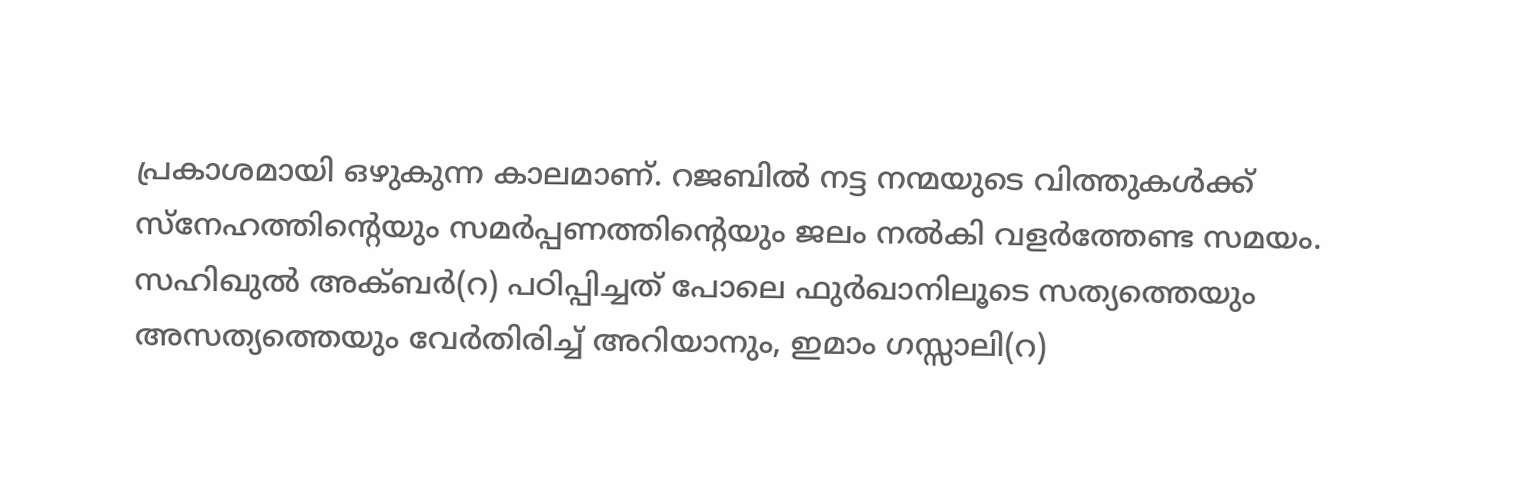പ്രകാശമായി ഒഴുകുന്ന കാലമാണ്. റജബിൽ നട്ട നന്മയുടെ വിത്തുകൾക്ക് സ്നേഹത്തിന്റെയും സമർപ്പണത്തിന്റെയും ജലം നൽകി വളർത്തേണ്ട സമയം. സഹിഖുൽ അക്ബർ(റ) പഠിപ്പിച്ചത് പോലെ ഫുർഖാനിലൂടെ സത്യത്തെയും അസത്യത്തെയും വേർതിരിച്ച് അറിയാനും, ഇമാം ഗസ്സാലി(റ)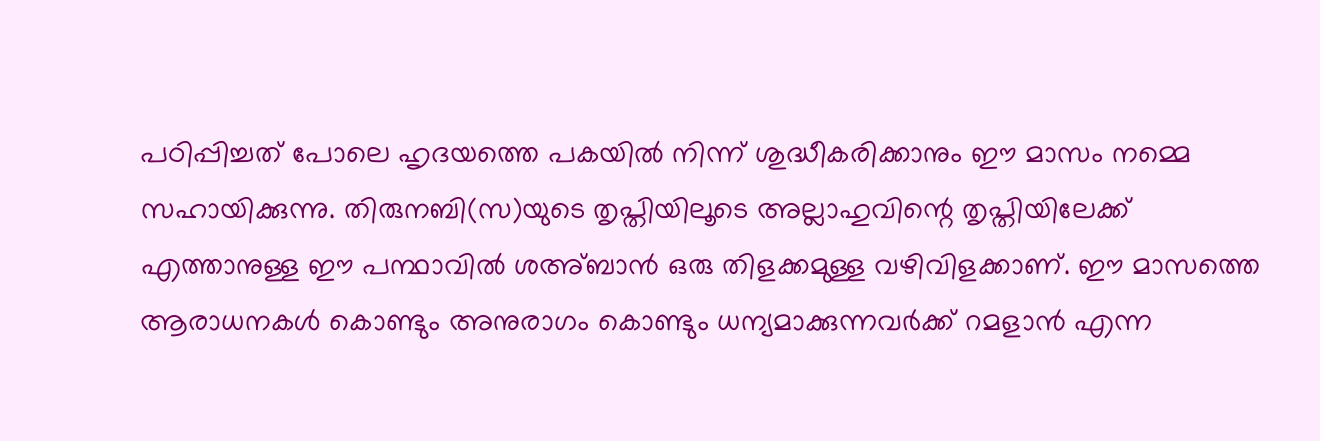പഠിപ്പിച്ചത് പോലെ ഹൃദയത്തെ പകയിൽ നിന്ന് ശുദ്ധീകരിക്കാനും ഈ മാസം നമ്മെ സഹായിക്കുന്നു. തിരുനബി(സ)യുടെ തൃപ്തിയിലൂടെ അല്ലാഹുവിന്റെ തൃപ്തിയിലേക്ക് എത്താനുള്ള ഈ പന്ഥാവിൽ ശഅ്ബാൻ ഒരു തിളക്കമുള്ള വഴിവിളക്കാണ്. ഈ മാസത്തെ ആരാധനകൾ കൊണ്ടും അനുരാഗം കൊണ്ടും ധന്യമാക്കുന്നവർക്ക് റമളാൻ എന്ന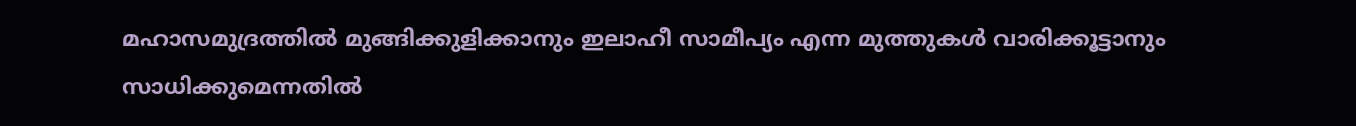മഹാസമുദ്രത്തിൽ മുങ്ങിക്കുളിക്കാനും ഇലാഹീ സാമീപ്യം എന്ന മുത്തുകൾ വാരിക്കൂട്ടാനും സാധിക്കുമെന്നതിൽ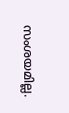സംശയമില്ല.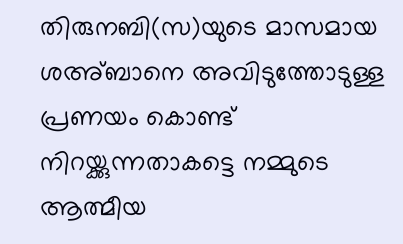തിരുനബി(സ)യുടെ മാസമായ ശഅ്ബാനെ അവിടുത്തോടുള്ള പ്രണയം കൊണ്ട് നിറയ്ക്കുന്നതാകട്ടെ നമ്മുടെ ആത്മീയ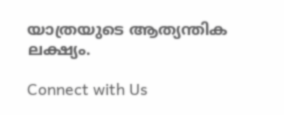യാത്രയുടെ ആത്യന്തിക ലക്ഷ്യം.

Connect with Us